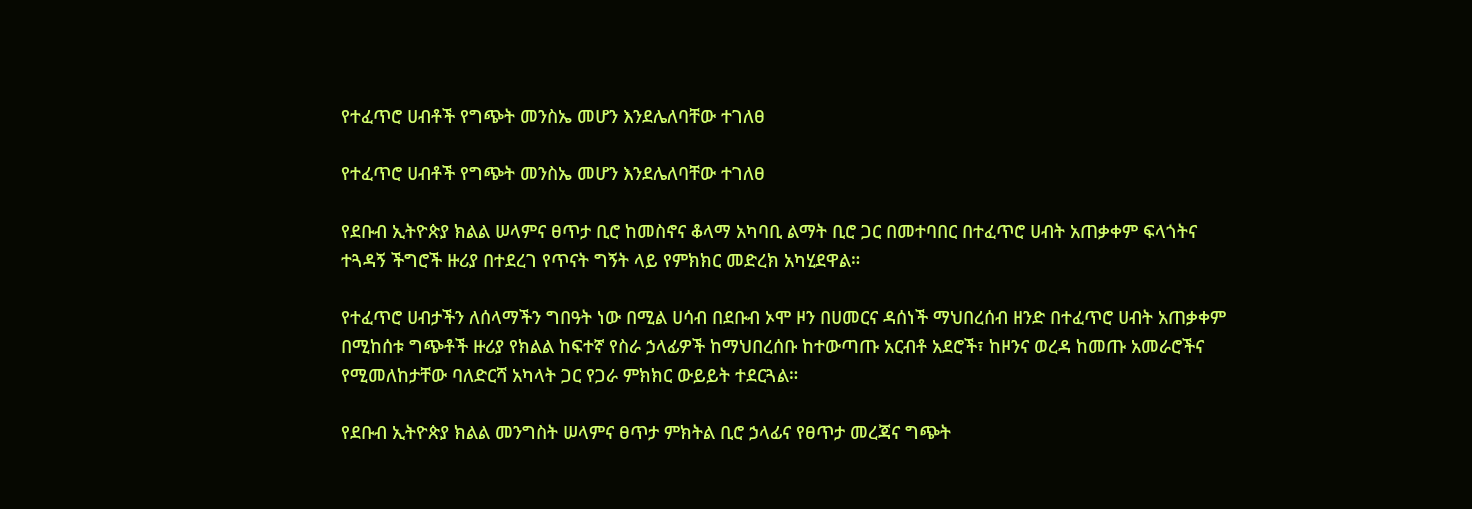የተፈጥሮ ሀብቶች የግጭት መንስኤ መሆን እንደሌለባቸው ተገለፀ

የተፈጥሮ ሀብቶች የግጭት መንስኤ መሆን እንደሌለባቸው ተገለፀ

የደቡብ ኢትዮጵያ ክልል ሠላምና ፀጥታ ቢሮ ከመስኖና ቆላማ አካባቢ ልማት ቢሮ ጋር በመተባበር በተፈጥሮ ሀብት አጠቃቀም ፍላጎትና ተጓዳኝ ችግሮች ዙሪያ በተደረገ የጥናት ግኝት ላይ የምክክር መድረክ አካሂደዋል።

የተፈጥሮ ሀብታችን ለሰላማችን ግበዓት ነው በሚል ሀሳብ በደቡብ ኦሞ ዞን በሀመርና ዳሰነች ማህበረሰብ ዘንድ በተፈጥሮ ሀብት አጠቃቀም በሚከሰቱ ግጭቶች ዙሪያ የክልል ከፍተኛ የስራ ኃላፊዎች ከማህበረሰቡ ከተውጣጡ አርብቶ አደሮች፣ ከዞንና ወረዳ ከመጡ አመራሮችና የሚመለከታቸው ባለድርሻ አካላት ጋር የጋራ ምክክር ውይይት ተደርጓል።

የደቡብ ኢትዮጵያ ክልል መንግስት ሠላምና ፀጥታ ምክትል ቢሮ ኃላፊና የፀጥታ መረጃና ግጭት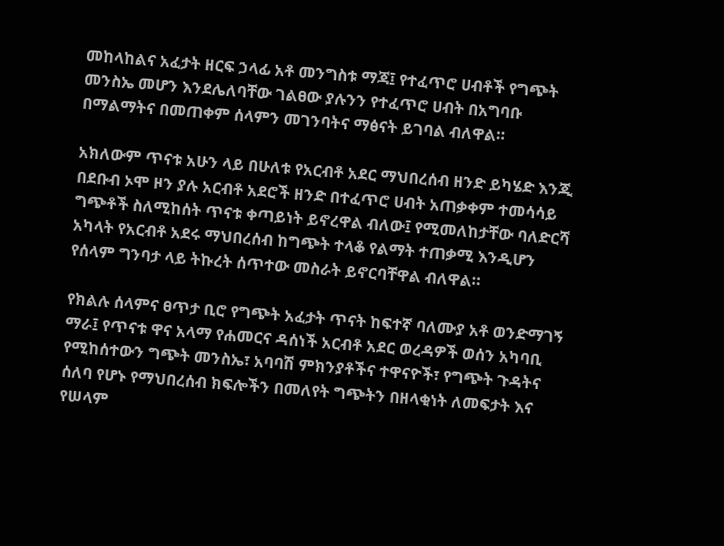መከላከልና አፈታት ዘርፍ ኃላፊ አቶ መንግስቱ ማጃ፤ የተፈጥሮ ሀብቶች የግጭት መንስኤ መሆን እንደሌለባቸው ገልፀው ያሉንን የተፈጥሮ ሀብት በአግባቡ በማልማትና በመጠቀም ሰላምን መገንባትና ማፅናት ይገባል ብለዋል።

አክለውም ጥናቱ አሁን ላይ በሁለቱ የአርብቶ አደር ማህበረሰብ ዘንድ ይካሄድ እንጂ በደቡብ ኦሞ ዞን ያሉ አርብቶ አደሮች ዘንድ በተፈጥሮ ሀብት አጠቃቀም ተመሳሳይ ግጭቶች ስለሚከሰት ጥናቱ ቀጣይነት ይኖረዋል ብለው፤ የሚመለከታቸው ባለድርሻ አካላት የአርብቶ አደሩ ማህበረሰብ ከግጭት ተላቆ የልማት ተጠቃሚ እንዲሆን የሰላም ግንባታ ላይ ትኩረት ሰጥተው መስራት ይኖርባቸዋል ብለዋል።

የክልሉ ሰላምና ፀጥታ ቢሮ የግጭት አፈታት ጥናት ከፍተኛ ባለሙያ አቶ ወንድማገኝ ማራ፤ የጥናቱ ዋና አላማ የሐመርና ዳሰነች አርብቶ አደር ወረዳዎች ወሰን አካባቢ የሚከሰተውን ግጭት መንስኤ፣ አባባሽ ምክንያቶችና ተዋናዮች፣ የግጭት ጉዳትና ሰለባ የሆኑ የማህበረሰብ ክፍሎችን በመለየት ግጭትን በዘላቂነት ለመፍታት እና የሠላም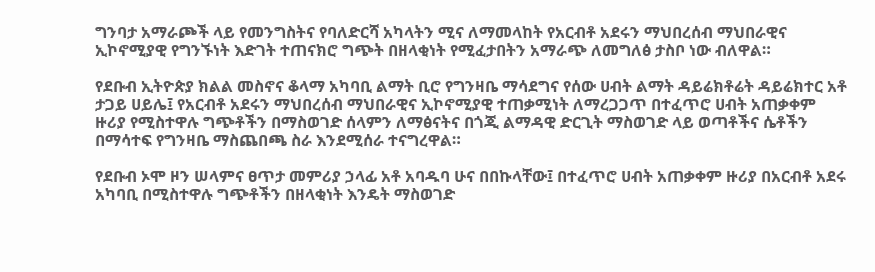ግንባታ አማራጮች ላይ የመንግስትና የባለድርሻ አካላትን ሚና ለማመላከት የአርብቶ አደሩን ማህበረሰብ ማህበራዊና ኢኮኖሚያዊ የግንኙነት እድገት ተጠናክሮ ግጭት በዘላቂነት የሚፈታበትን አማራጭ ለመግለፅ ታስቦ ነው ብለዋል።

የደቡብ ኢትዮጵያ ክልል መስኖና ቆላማ አካባቢ ልማት ቢሮ የግንዛቤ ማሳደግና የሰው ሀብት ልማት ዳይሬክቶሬት ዳይሬክተር አቶ ታጋይ ሀይሌ፤ የአርብቶ አደሩን ማህበረሰብ ማህበራዊና ኢኮኖሚያዊ ተጠቃሚነት ለማረጋጋጥ በተፈጥሮ ሀብት አጠቃቀም ዙሪያ የሚስተዋሉ ግጭቶችን በማስወገድ ሰላምን ለማፅናትና በጎጂ ልማዳዊ ድርጊት ማስወገድ ላይ ወጣቶችና ሴቶችን በማሳተፍ የግንዛቤ ማስጨበጫ ስራ እንደሚሰራ ተናግረዋል።

የደቡብ ኦሞ ዞን ሠላምና ፀጥታ መምሪያ ኃላፊ አቶ አባዱባ ሁና በበኩላቸው፤ በተፈጥሮ ሀብት አጠቃቀም ዙሪያ በአርብቶ አደሩ አካባቢ በሚስተዋሉ ግጭቶችን በዘላቂነት እንዴት ማስወገድ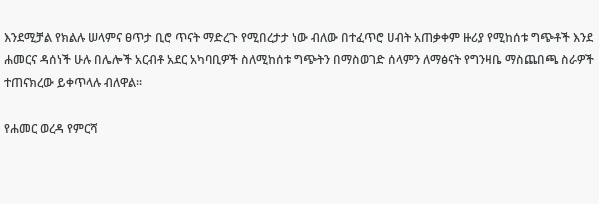እንደሚቻል የክልሉ ሠላምና ፀጥታ ቢሮ ጥናት ማድረጉ የሚበረታታ ነው ብለው በተፈጥሮ ሀብት አጠቃቀም ዙሪያ የሚከሰቱ ግጭቶች እንደ ሐመርና ዳሰነች ሁሉ በሌሎች አርብቶ አደር አካባቢዎች ስለሚከሰቱ ግጭትን በማስወገድ ሰላምን ለማፅናት የግንዛቤ ማስጨበጫ ስራዎች ተጠናክረው ይቀጥላሉ ብለዋል።

የሐመር ወረዳ የምርሻ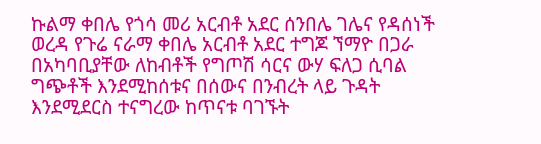ኩልማ ቀበሌ የጎሳ መሪ አርብቶ አደር ሰንበሌ ገሌና የዳሰነች ወረዳ የጉሬ ናራማ ቀበሌ አርብቶ አደር ተግጆ ኘማዮ በጋራ በአካባቢያቸው ለከብቶች የግጦሽ ሳርና ውሃ ፍለጋ ሲባል ግጭቶች እንደሚከሰቱና በሰውና በንብረት ላይ ጉዳት እንደሚደርስ ተናግረው ከጥናቱ ባገኙት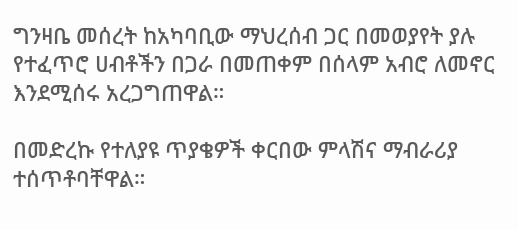ግንዛቤ መሰረት ከአካባቢው ማህረሰብ ጋር በመወያየት ያሉ የተፈጥሮ ሀብቶችን በጋራ በመጠቀም በሰላም አብሮ ለመኖር እንደሚሰሩ አረጋግጠዋል።

በመድረኩ የተለያዩ ጥያቄዎች ቀርበው ምላሽና ማብራሪያ ተሰጥቶባቸዋል።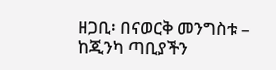ዘጋቢ፡ በናወርቅ መንግስቱ – ከጂንካ ጣቢያችን